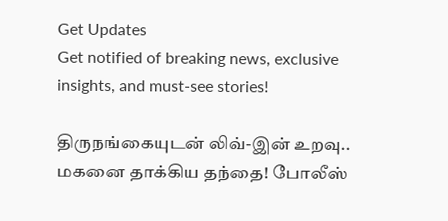Get Updates
Get notified of breaking news, exclusive insights, and must-see stories!

திருநங்கையுடன் லிவ்-இன் உறவு.. மகனை தாக்கிய தந்தை! போலீஸ்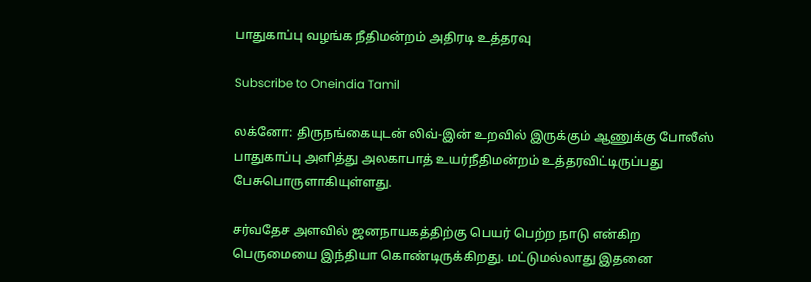பாதுகாப்பு வழங்க நீதிமன்றம் அதிரடி உத்தரவு

Subscribe to Oneindia Tamil

லக்னோ: திருநங்கையுடன் லிவ்-இன் உறவில் இருக்கும் ஆணுக்கு போலீஸ் பாதுகாப்பு அளித்து அலகாபாத் உயர்நீதிமன்றம் உத்தரவிட்டிருப்பது பேசுபொருளாகியுள்ளது.

சர்வதேச அளவில் ஜனநாயகத்திற்கு பெயர் பெற்ற நாடு என்கிற பெருமையை இந்தியா கொண்டிருக்கிறது. மட்டுமல்லாது இதனை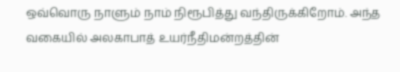ஒவ்வொரு நாளும் நாம் நிரூபித்து வந்திருக்கிறோம். அந்த வகையில் அலகாபாத் உயர்நீதிமன்றத்தின்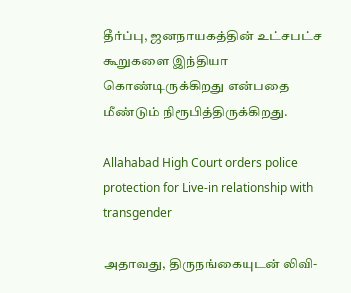தீர்ப்பு, ஜனநாயகத்தின் உட்சபட்ச கூறுகளை இந்தியா கொண்டிருக்கிறது என்பதை மீண்டும் நிரூபித்திருக்கிறது.

Allahabad High Court orders police protection for Live-in relationship with transgender

அதாவது, திருநங்கையுடன் லிவி-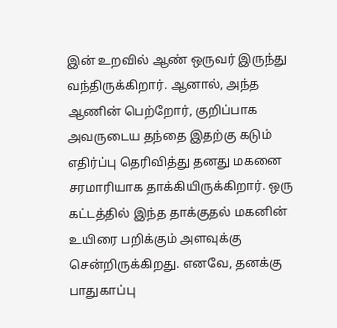இன் உறவில் ஆண் ஒருவர் இருந்து வந்திருக்கிறார். ஆனால், அந்த ஆணின் பெற்றோர், குறிப்பாக அவருடைய தந்தை இதற்கு கடும் எதிர்ப்பு தெரிவித்து தனது மகனை சரமாரியாக தாக்கியிருக்கிறார். ஒரு கட்டத்தில் இந்த தாக்குதல் மகனின் உயிரை பறிக்கும் அளவுக்கு சென்றிருக்கிறது. எனவே, தனக்கு பாதுகாப்பு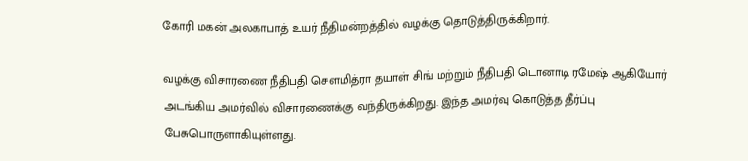கோரி மகன் அலகாபாத் உயர் நீதிமன்றத்தில் வழக்கு தொடுத்திருக்கிறார்.

வழக்கு விசாரணை நீதிபதி சௌமித்ரா தயாள் சிங் மற்றும் நீதிபதி டொனாடி ரமேஷ் ஆகியோர் அடங்கிய அமர்வில் விசாரணைக்கு வந்திருக்கிறது. இந்த அமர்வு கொடுத்த தீர்ப்பு பேசுபொருளாகியுள்ளது.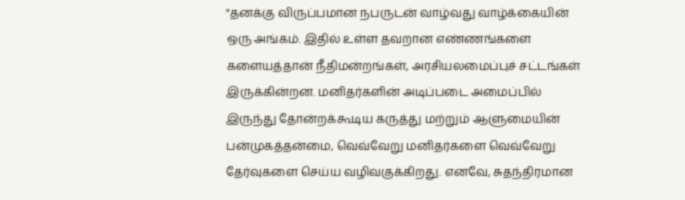"தனக்கு விருப்பமான நபருடன் வாழ்வது வாழ்க்கையின் ஒரு அங்கம். இதில் உள்ள தவறான எண்ணங்களை களையத்தான் நீதிமன்றங்கள், அரசியலமைப்புச் சட்டங்கள் இருக்கின்றன. மனிதர்களின் அடிப்படை அமைப்பில் இருந்து தோன்றக்கூடிய கருத்து மற்றும் ஆளுமையின் பன்முகத்தன்மை, வெவ்வேறு மனிதர்களை வெவ்வேறு தேர்வுகளை செய்ய வழிவகுக்கிறது. எனவே, சுதந்திரமான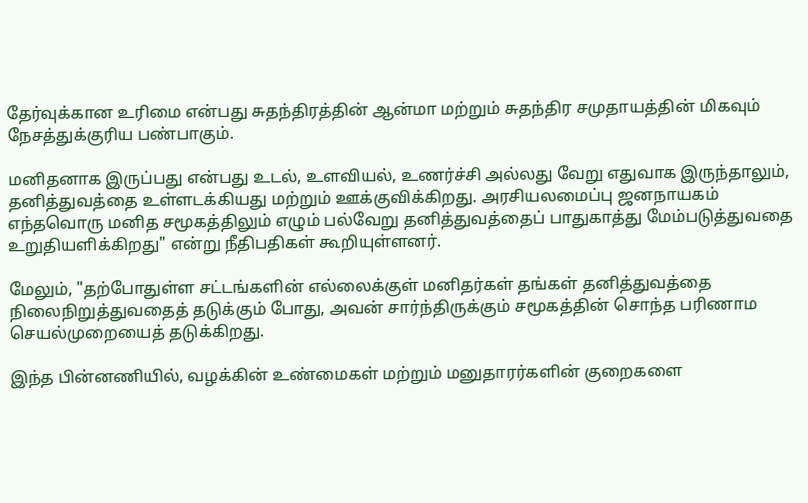தேர்வுக்கான உரிமை என்பது சுதந்திரத்தின் ஆன்மா மற்றும் சுதந்திர சமுதாயத்தின் மிகவும் நேசத்துக்குரிய பண்பாகும்.

மனிதனாக இருப்பது என்பது உடல், உளவியல், உணர்ச்சி அல்லது வேறு எதுவாக இருந்தாலும், தனித்துவத்தை உள்ளடக்கியது மற்றும் ஊக்குவிக்கிறது. அரசியலமைப்பு ஜனநாயகம் எந்தவொரு மனித சமூகத்திலும் எழும் பல்வேறு தனித்துவத்தைப் பாதுகாத்து மேம்படுத்துவதை உறுதியளிக்கிறது" என்று நீதிபதிகள் கூறியுள்ளனர்.

மேலும், "தற்போதுள்ள சட்டங்களின் எல்லைக்குள் மனிதர்கள் தங்கள் தனித்துவத்தை நிலைநிறுத்துவதைத் தடுக்கும் போது, அவன் சார்ந்திருக்கும் சமூகத்தின் சொந்த பரிணாம செயல்முறையைத் தடுக்கிறது.

இந்த பின்னணியில், வழக்கின் உண்மைகள் மற்றும் மனுதாரர்களின் குறைகளை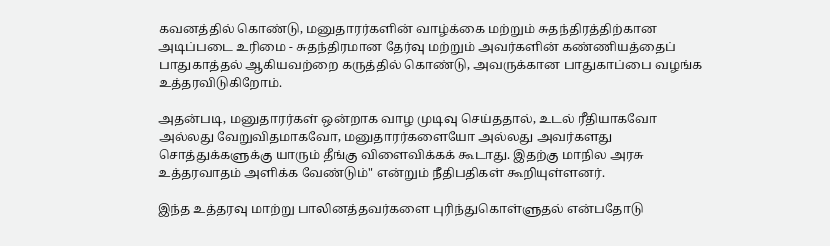கவனத்தில் கொண்டு, மனுதாரர்களின் வாழ்க்கை மற்றும் சுதந்திரத்திற்கான அடிப்படை உரிமை - சுதந்திரமான தேர்வு மற்றும் அவர்களின் கண்ணியத்தைப் பாதுகாத்தல் ஆகியவற்றை கருத்தில் கொண்டு, அவருக்கான பாதுகாப்பை வழங்க உத்தரவிடுகிறோம்.

அதன்படி, மனுதாரர்கள் ஒன்றாக வாழ முடிவு செய்ததால், உடல் ரீதியாகவோ அல்லது வேறுவிதமாகவோ, மனுதாரர்களையோ அல்லது அவர்களது சொத்துக்களுக்கு யாரும் தீங்கு விளைவிக்கக் கூடாது. இதற்கு மாநில அரசு உத்தரவாதம் அளிக்க வேண்டும்" என்றும் நீதிபதிகள் கூறியுள்ளனர்.

இந்த உத்தரவு மாற்று பாலினத்தவர்களை புரிந்துகொள்ளுதல் என்பதோடு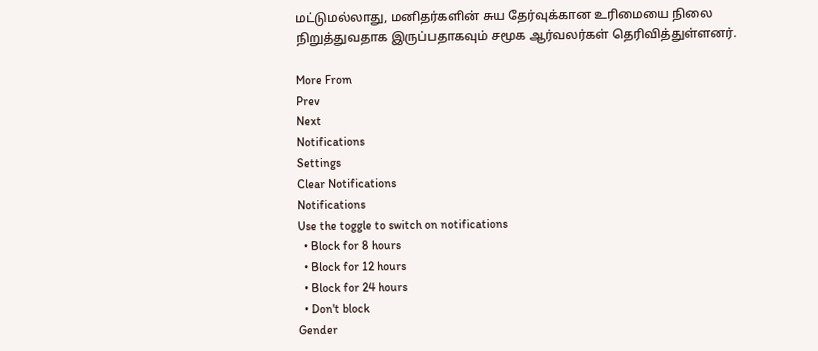மட்டுமல்லாது, மனிதர்களின் சுய தேர்வுக்கான உரிமையை நிலை நிறுத்துவதாக இருப்பதாகவும் சமூக ஆர்வலர்கள் தெரிவித்துள்ளனர்.

More From
Prev
Next
Notifications
Settings
Clear Notifications
Notifications
Use the toggle to switch on notifications
  • Block for 8 hours
  • Block for 12 hours
  • Block for 24 hours
  • Don't block
Gender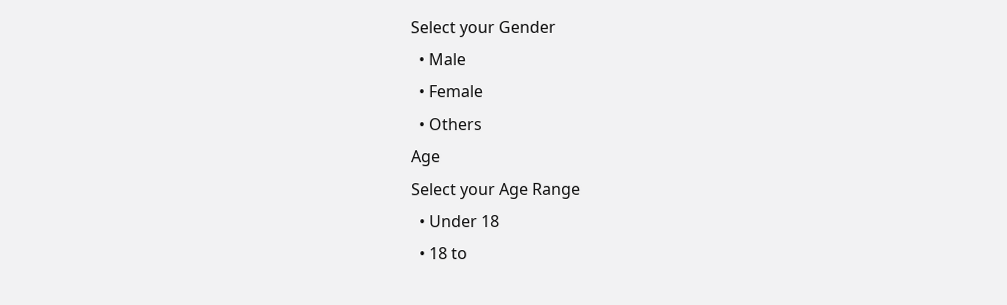Select your Gender
  • Male
  • Female
  • Others
Age
Select your Age Range
  • Under 18
  • 18 to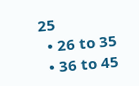25
  • 26 to 35
  • 36 to 45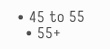• 45 to 55
  • 55+